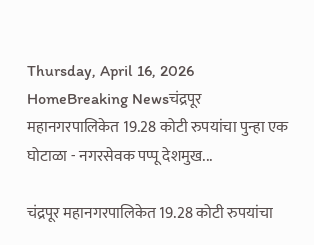Thursday, April 16, 2026
HomeBreaking Newsचंद्रपूर महानगरपालिकेत 19.28 कोटी रुपयांचा पुन्हा एक घोटाळा - नगरसेवक पप्पू देशमुख...

चंद्रपूर महानगरपालिकेत 19.28 कोटी रुपयांचा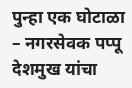पुन्हा एक घोटाळा – नगरसेवक पप्पू देशमुख यांचा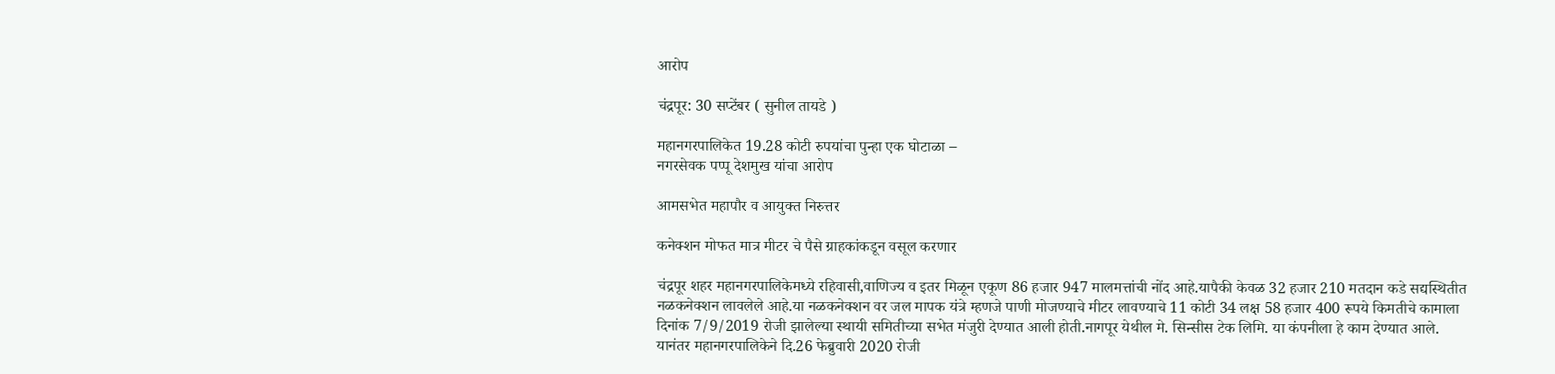आरोप

चंद्रपूर: 30 सप्टेंबर ( सुनील तायडे )

महानगरपालिकेत 19.28 कोटी रुपयांचा पुन्हा एक घोटाळा –
नगरसेवक पप्पू देशमुख यांचा आरोप

आमसभेत महापौर व आयुक्त निरुत्तर

कनेक्शन मोफत मात्र मीटर चे पैसे ग्राहकांकडून वसूल करणार

चंद्रपूर शहर महानगरपालिकेमध्ये रहिवासी,वाणिज्य व इतर मिळून एकूण 86 हजार 947 मालमत्तांची नोंद आहे.यापैकी केवळ 32 हजार 210 मतदान कडे सद्यस्थितीत नळकनेक्शन लावलेले आहे.या नळकनेक्शन वर जल मापक यंत्रे म्हणजे पाणी मोजण्याचे मीटर लावण्याचे 11 कोटी 34 लक्ष 58 हजार 400 रूपये किमतीचे कामाला दिनांक 7/9/2019 रोजी झालेल्या स्थायी समितीच्या सभेत मंजुरी देण्यात आली होती.नागपूर येथील मे. सिन्सीस टेक लिमि. या कंपनीला हे काम देण्यात आले.
यानंतर महानगरपालिकेने दि.26 फेब्रुवारी 2020 रोजी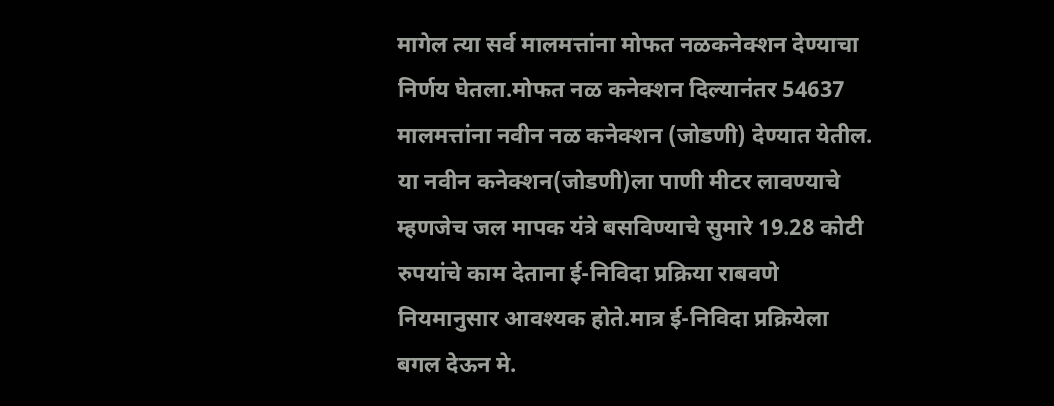मागेल त्या सर्व मालमत्तांना मोफत नळकनेक्शन देण्याचा निर्णय घेतला.मोफत नळ कनेक्शन दिल्यानंतर 54637 मालमत्तांना नवीन नळ कनेक्शन (जोडणी) देण्यात येतील. या नवीन कनेक्शन(जोडणी)ला पाणी मीटर लावण्याचे म्हणजेच जल मापक यंत्रे बसविण्याचे सुमारे 19.28 कोटी रुपयांचे काम देताना ई-निविदा प्रक्रिया राबवणे नियमानुसार आवश्यक होते.मात्र ई-निविदा प्रक्रियेला बगल देऊन मे.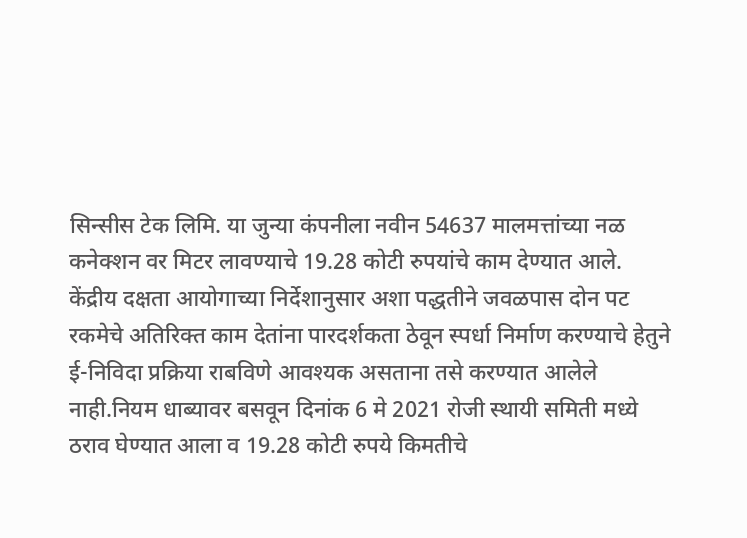सिन्सीस टेक लिमि. या जुन्या कंपनीला नवीन 54637 मालमत्तांच्या नळ कनेक्शन वर मिटर लावण्याचे 19.28 कोटी रुपयांचे काम देण्यात आले.
केंद्रीय दक्षता आयोगाच्या निर्देशानुसार अशा पद्धतीने जवळपास दोन पट रकमेचे अतिरिक्त काम देतांना पारदर्शकता ठेवून स्पर्धा निर्माण करण्याचे हेतुने ई-निविदा प्रक्रिया राबविणे आवश्यक असताना तसे करण्यात आलेले नाही.नियम धाब्यावर बसवून दिनांक 6 मे 2021 रोजी स्थायी समिती मध्ये ठराव घेण्यात आला व 19.28 कोटी रुपये किमतीचे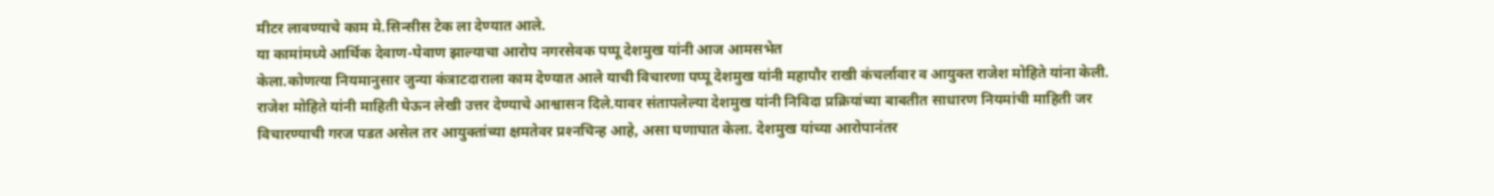मीटर लावण्याचे काम मे.सिन्सीस टेक ला देण्यात आले.
या कामांमध्ये आर्थिक देवाण-घेवाण झाल्याचा आरोप नगरसेवक पप्पू देशमुख यांनी आज आमसभेत
केला.कोणत्या नियमानुसार जुन्या कंत्राटदाराला काम देण्यात आले याची विचारणा पप्पू देशमुख यांनी महापौर राखी कंचर्लावार व आयुक्त राजेश मोहिते यांना केली. राजेश मोहिते यांनी माहिती घेऊन लेखी उत्तर देण्याचे आश्वासन दिले.यावर संतापलेल्या देशमुख यांनी निविदा प्रक्रियांच्या बाबतीत साधारण नियमांची माहिती जर विचारण्याची गरज पडत असेल तर आयुक्तांच्या क्षमतेवर प्रश्‍नचिन्ह आहे, असा घणाघात केला. देशमुख यांच्या आरोपानंतर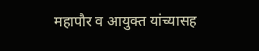महापौर व आयुक्त यांच्यासह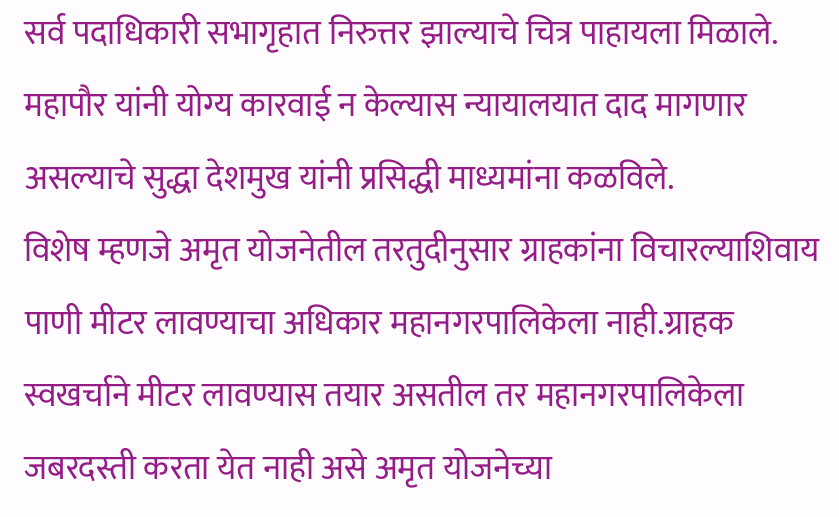सर्व पदाधिकारी सभागृहात निरुत्तर झाल्याचे चित्र पाहायला मिळाले. महापौर यांनी योग्य कारवाई न केल्यास न्यायालयात दाद मागणार असल्याचे सुद्धा देशमुख यांनी प्रसिद्धी माध्यमांना कळविले.
विशेष म्हणजे अमृत योजनेतील तरतुदीनुसार ग्राहकांना विचारल्याशिवाय पाणी मीटर लावण्याचा अधिकार महानगरपालिकेला नाही.ग्राहक स्वखर्चाने मीटर लावण्यास तयार असतील तर महानगरपालिकेला जबरदस्ती करता येत नाही असे अमृत योजनेच्या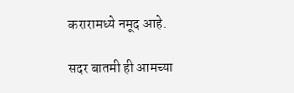करारामध्ये नमूद आहे.

सदर बातमी ही आमच्या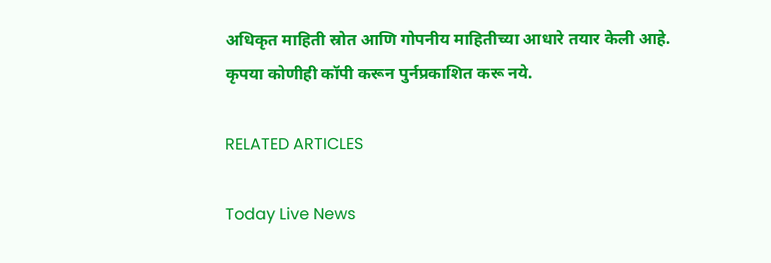अधिकृत माहिती स्रोत आणि गोपनीय माहितीच्या आधारे तयार केली आहे. कृपया कोणीही कॉपी करून पुर्नप्रकाशित करू नये.

RELATED ARTICLES

Today Live News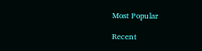Most Popular

Recent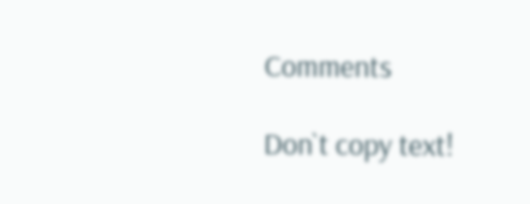Comments

Don`t copy text!